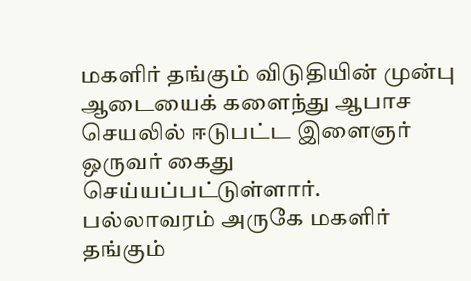மகளிர் தங்கும் விடுதியின் முன்பு ஆடையைக் களைந்து ஆபாச செயலில் ஈடுபட்ட இளைஞர் ஒருவர் கைது செய்யப்பட்டுள்ளார்.
பல்லாவரம் அருகே மகளிர் தங்கும்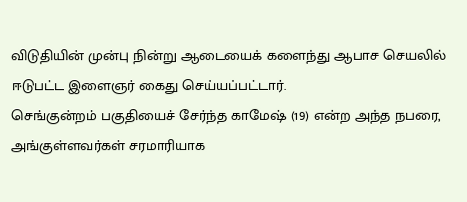விடுதியின் முன்பு நின்று ஆடையைக் களைந்து ஆபாச செயலில் ஈடுபட்ட இளைஞர் கைது செய்யப்பட்டார்.
செங்குன்றம் பகுதியைச் சேர்ந்த காமேஷ் (19) என்ற அந்த நபரை, அங்குள்ளவர்கள் சரமாரியாக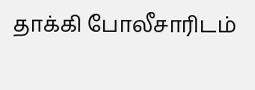தாக்கி போலீசாரிடம்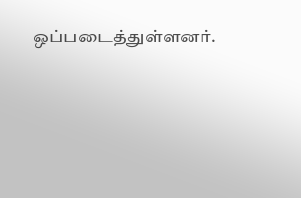ஒப்படைத்துள்ளனர்.